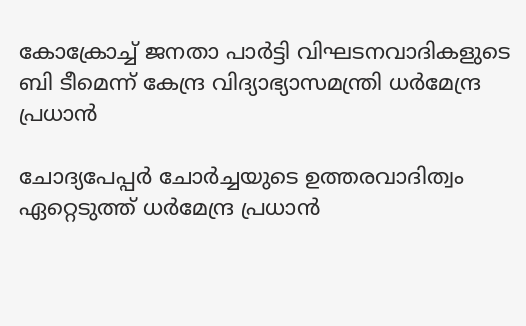കോക്രോച്ച് ജനതാ പാര്‍ട്ടി വിഘടനവാദികളുടെ ബി ടീമെന്ന് കേന്ദ്ര വിദ്യാഭ്യാസമന്ത്രി ധര്‍മേന്ദ്ര പ്രധാന്‍

ചോദ്യപേപ്പര്‍ ചോര്‍ച്ചയുടെ ഉത്തരവാദിത്വം ഏറ്റെടുത്ത് ധര്‍മേന്ദ്ര പ്രധാന്‍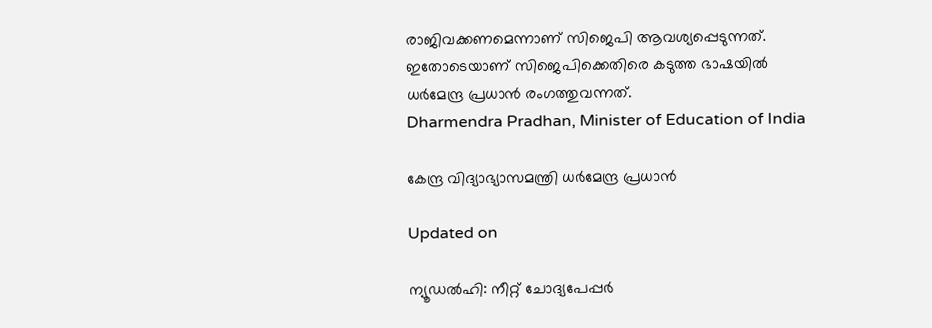രാജിവക്കണമെന്നാണ് സിജെപി ആവശ്യപ്പെടുന്നത്. ഇതോടെയാണ് സിജെപിക്കെതിരെ കടുത്ത ഭാഷയില്‍ ധര്‍മേന്ദ്ര പ്രധാന്‍ രംഗത്തുവന്നത്.
Dharmendra Pradhan, Minister of Education of India

കേന്ദ്ര വിദ്യാഭ്യാസമന്ത്രി ധര്‍മേന്ദ്ര പ്രധാന്‍

Updated on

ന്യൂഡല്‍ഹി: നീറ്റ് ചോദ്യപേപ്പര്‍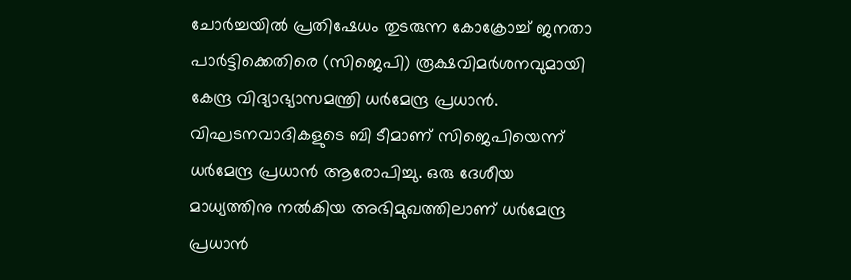ചോര്‍ച്ചയില്‍ പ്രതിഷേധം തുടരുന്ന കോക്രോച്ച് ജനതാ പാര്‍ട്ടിക്കെതിരെ (സിജെപി) രൂക്ഷവിമര്‍ശനവുമായി കേന്ദ്ര വിദ്യാഭ്യാസമന്ത്രി ധര്‍മേന്ദ്ര പ്രധാന്‍. വിഘടനവാദികളുടെ ബി ടീമാണ് സിജെപിയെന്ന് ധര്‍മേന്ദ്ര പ്രധാന്‍ ആരോപിച്ചു. ഒരു ദേശീയ മാധ്യത്തിനു നല്‍കിയ അഭിമുഖത്തിലാണ് ധര്‍മേന്ദ്ര പ്രധാന്‍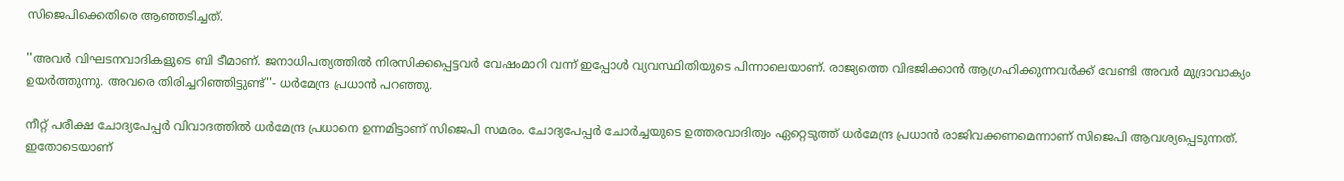സിജെപിക്കെതിരെ ആഞ്ഞടിച്ചത്.

''അവര്‍ വിഘടനവാദികളുടെ ബി ടീമാണ്. ജനാധിപത്യത്തില്‍ നിരസിക്കപ്പെട്ടവര്‍ വേഷംമാറി വന്ന് ഇപ്പോള്‍ വ്യവസ്ഥിതിയുടെ പിന്നാലെയാണ്. രാജ്യത്തെ വിഭജിക്കാന്‍ ആഗ്രഹിക്കുന്നവര്‍ക്ക് വേണ്ടി അവര്‍ മുദ്രാവാക്യം ഉയര്‍ത്തുന്നു. അവരെ തിരിച്ചറിഞ്ഞിട്ടുണ്ട്''- ധര്‍മേന്ദ്ര പ്രധാന്‍ പറഞ്ഞു.

നീറ്റ് പരീക്ഷ ചോദ്യപേപ്പര്‍ വിവാദത്തില്‍ ധര്‍മേന്ദ്ര പ്രധാനെ ഉന്നമിട്ടാണ് സിജെപി സമരം. ചോദ്യപേപ്പര്‍ ചോര്‍ച്ചയുടെ ഉത്തരവാദിത്വം ഏറ്റെടുത്ത് ധര്‍മേന്ദ്ര പ്രധാന്‍ രാജിവക്കണമെന്നാണ് സിജെപി ആവശ്യപ്പെടുന്നത്. ഇതോടെയാണ്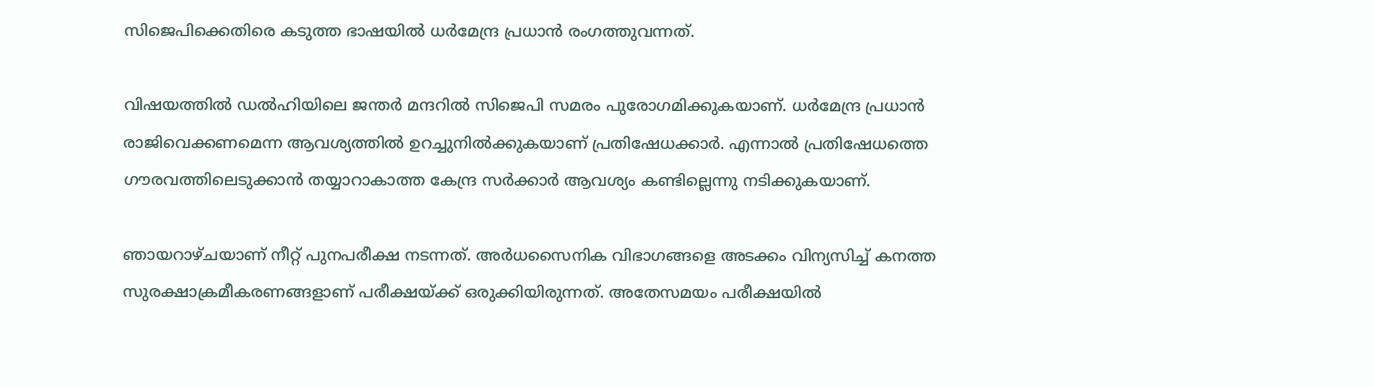സിജെപിക്കെതിരെ കടുത്ത ഭാഷയില്‍ ധര്‍മേന്ദ്ര പ്രധാന്‍ രംഗത്തുവന്നത്.

വിഷയത്തില്‍ ഡല്‍ഹിയിലെ ജന്തര്‍ മന്ദറില്‍ സിജെപി സമരം പുരോഗമിക്കുകയാണ്. ധര്‍മേന്ദ്ര പ്രധാന്‍ രാജിവെക്കണമെന്ന ആവശ്യത്തില്‍ ഉറച്ചുനില്‍ക്കുകയാണ് പ്രതിഷേധക്കാര്‍. എന്നാല്‍ പ്രതിഷേധത്തെ ഗൗരവത്തിലെടുക്കാന്‍ തയ്യാറാകാത്ത കേന്ദ്ര സര്‍ക്കാര്‍ ആവശ്യം കണ്ടില്ലെന്നു നടിക്കുകയാണ്.

ഞായറാഴ്ചയാണ് നീറ്റ് പുനപരീക്ഷ നടന്നത്. അര്‍ധസൈനിക വിഭാഗങ്ങളെ അടക്കം വിന്യസിച്ച് കനത്ത സുരക്ഷാക്രമീകരണങ്ങളാണ് പരീക്ഷയ്ക്ക് ഒരുക്കിയിരുന്നത്. അതേസമയം പരീക്ഷയില്‍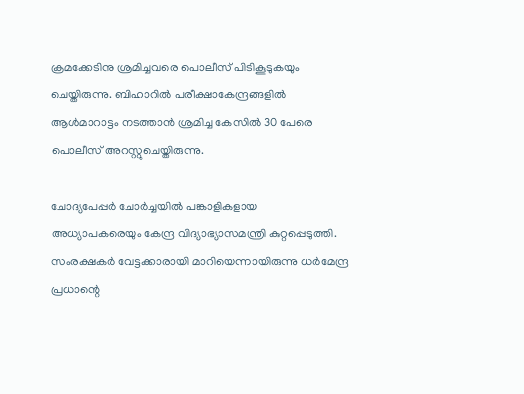ക്രമക്കേടിനു ശ്രമിച്ചവരെ പൊലീസ് പിടികൂടുകയും ചെയ്തിരുന്നു. ബിഹാറില്‍ പരീക്ഷാകേന്ദ്രങ്ങളില്‍ ആള്‍മാറാട്ടം നടത്താന്‍ ശ്രമിച്ച കേസില്‍ 30 പേരെ പൊലീസ് അറസ്റ്റുചെയ്തിരുന്നു.

ചോദ്യപേപ്പര്‍ ചോര്‍ച്ചയില്‍ പങ്കാളികളായ അധ്യാപകരെയും കേന്ദ്ര വിദ്യാഭ്യാസമന്ത്രി കുറ്റപ്പെടുത്തി. സംരക്ഷകര്‍ വേട്ടക്കാരായി മാറിയെന്നായിരുന്നു ധര്‍മേന്ദ്ര പ്രധാന്റെ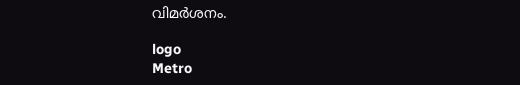വിമര്‍ശനം.

logo
Metro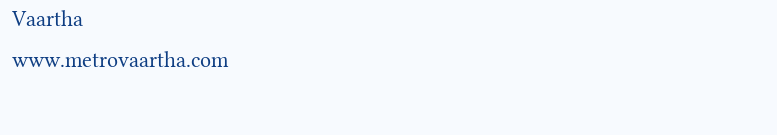Vaartha
www.metrovaartha.com